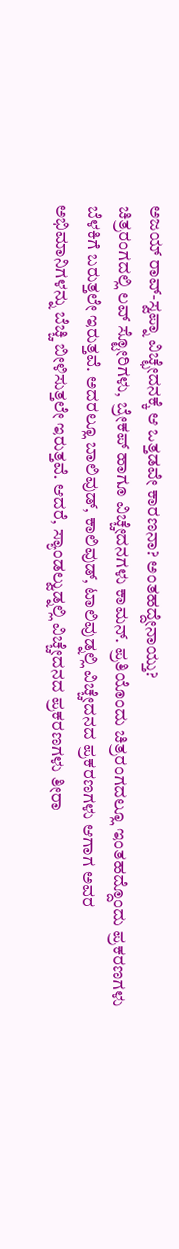ಅಜಯ್ ರಾವ್-ಸ್ವಪ್ನಾ ವಿಚ್ಛೇದನಕ್ಕೆ ಆ ಒತ್ತಡವೇ ಕಾರಣನಾ? ಅಂತಹದ್ದೇನಾಯ್ತು?
ಚಿತ್ರರಂಗದಲ್ಲಿ ಲವ್ ಸ್ಟೋರಿಗಳು, ಬ್ರೇಕಪ್ ಹಾಗೂ ವಿಚ್ಚೇದನಗಳು ಕಾಮನ್. ಪ್ರತಿಯೊಂದು ಚಿತ್ರರಂಗದಲ್ಲೂ ಇಂತಹದ್ದೊಂದು ಪ್ರಕರಣಗಳು ಬೆಳಕಿಗೆ ಬರುತ್ತಲೇ ಇರುತ್ತವೆ. ಅದರಲ್ಲೂ ಬಾಲಿವುಡ್, ಕಾಲಿವುಡ್, ಟಾಲಿವುಡ್ನಲ್ಲಿ ವಿಚ್ಚೇದನದ ಪ್ರಕರಣಗಳು ಆಗಾಗ ಅವರ ಅಭಿಮಾನಿಗಳನ್ನು ಬೆಚ್ಚಿ ಬೀಳಿಸುತ್ತಲೇ ಇರುತ್ತವೆ. ಆದರೆ, ಸ್ಯಾಂಡಲ್ವುಡ್ನಲ್ಲಿ ವಿಚ್ಚೇದನದ ಪ್ರಕರಣಗಳು ತೀರಾ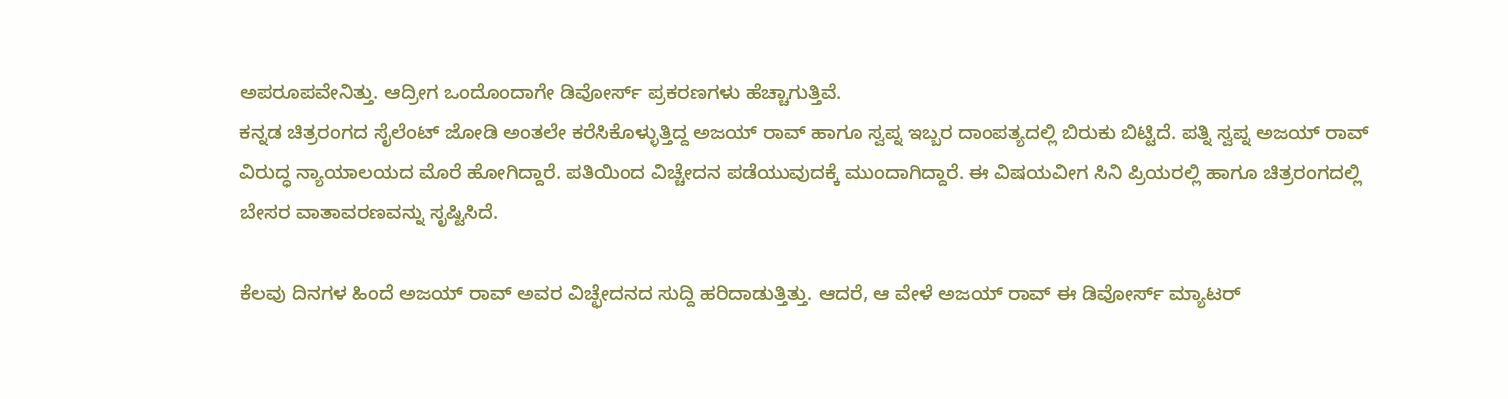ಅಪರೂಪವೇನಿತ್ತು. ಆದ್ರೀಗ ಒಂದೊಂದಾಗೇ ಡಿವೋರ್ಸ್ ಪ್ರಕರಣಗಳು ಹೆಚ್ಚಾಗುತ್ತಿವೆ.
ಕನ್ನಡ ಚಿತ್ರರಂಗದ ಸೈಲೆಂಟ್ ಜೋಡಿ ಅಂತಲೇ ಕರೆಸಿಕೊಳ್ಳುತ್ತಿದ್ದ ಅಜಯ್ ರಾವ್ ಹಾಗೂ ಸ್ವಪ್ನ ಇಬ್ಬರ ದಾಂಪತ್ಯದಲ್ಲಿ ಬಿರುಕು ಬಿಟ್ಟಿದೆ. ಪತ್ನಿ ಸ್ವಪ್ನ ಅಜಯ್ ರಾವ್ ವಿರುದ್ಧ ನ್ಯಾಯಾಲಯದ ಮೊರೆ ಹೋಗಿದ್ದಾರೆ. ಪತಿಯಿಂದ ವಿಚ್ಚೇದನ ಪಡೆಯುವುದಕ್ಕೆ ಮುಂದಾಗಿದ್ದಾರೆ. ಈ ವಿಷಯವೀಗ ಸಿನಿ ಪ್ರಿಯರಲ್ಲಿ ಹಾಗೂ ಚಿತ್ರರಂಗದಲ್ಲಿ ಬೇಸರ ವಾತಾವರಣವನ್ನು ಸೃಷ್ಟಿಸಿದೆ.

ಕೆಲವು ದಿನಗಳ ಹಿಂದೆ ಅಜಯ್ ರಾವ್ ಅವರ ವಿಚ್ಛೇದನದ ಸುದ್ದಿ ಹರಿದಾಡುತ್ತಿತ್ತು. ಆದರೆ, ಆ ವೇಳೆ ಅಜಯ್ ರಾವ್ ಈ ಡಿವೋರ್ಸ್ ಮ್ಯಾಟರ್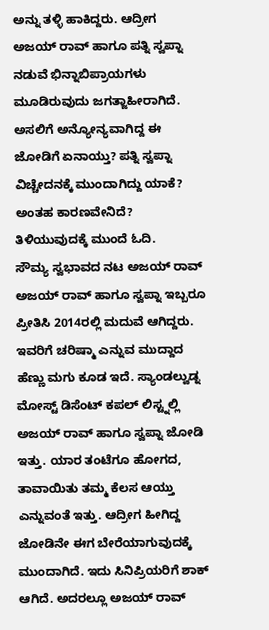ಅನ್ನು ತಳ್ಳಿ ಹಾಕಿದ್ದರು. ಆದ್ರೀಗ ಅಜಯ್ ರಾವ್ ಹಾಗೂ ಪತ್ನಿ ಸ್ವಪ್ನಾ ನಡುವೆ ಭಿನ್ನಾಬಿಪ್ರಾಯಗಳು ಮೂಡಿರುವುದು ಜಗತ್ಜಾಹೀರಾಗಿದೆ. ಅಸಲಿಗೆ ಅನ್ಯೋನ್ಯವಾಗಿದ್ದ ಈ ಜೋಡಿಗೆ ಏನಾಯ್ತು? ಪತ್ನಿ ಸ್ವಪ್ನಾ ವಿಚ್ಚೇದನಕ್ಕೆ ಮುಂದಾಗಿದ್ದು ಯಾಕೆ? ಅಂತಹ ಕಾರಣವೇನಿದೆ? ತಿಳಿಯುವುದಕ್ಕೆ ಮುಂದೆ ಓದಿ.
ಸೌಮ್ಯ ಸ್ವಭಾವದ ನಟ ಅಜಯ್ ರಾವ್
ಅಜಯ್ ರಾವ್ ಹಾಗೂ ಸ್ವಪ್ನಾ ಇಬ್ಬರೂ ಪ್ರೀತಿಸಿ 2014ರಲ್ಲಿ ಮದುವೆ ಆಗಿದ್ದರು. ಇವರಿಗೆ ಚರಿಷ್ಮಾ ಎನ್ನುವ ಮುದ್ದಾದ ಹೆಣ್ಣು ಮಗು ಕೂಡ ಇದೆ. ಸ್ಯಾಂಡಲ್ವುಡ್ನ ಮೋಸ್ಟ್ ಡಿಸೆಂಟ್ ಕಪಲ್ ಲಿಸ್ಟ್ನಲ್ಲಿ ಅಜಯ್ ರಾವ್ ಹಾಗೂ ಸ್ವಪ್ನಾ ಜೋಡಿ ಇತ್ತು. ಯಾರ ತಂಟೆಗೂ ಹೋಗದ, ತಾವಾಯಿತು ತಮ್ಮ ಕೆಲಸ ಆಯ್ತು ಎನ್ನುವಂತೆ ಇತ್ತು. ಆದ್ರೀಗ ಹೀಗಿದ್ದ ಜೋಡಿನೇ ಈಗ ಬೇರೆಯಾಗುವುದಕ್ಕೆ ಮುಂದಾಗಿದೆ. ಇದು ಸಿನಿಪ್ರಿಯರಿಗೆ ಶಾಕ್ ಆಗಿದೆ. ಅದರಲ್ಲೂ ಅಜಯ್ ರಾವ್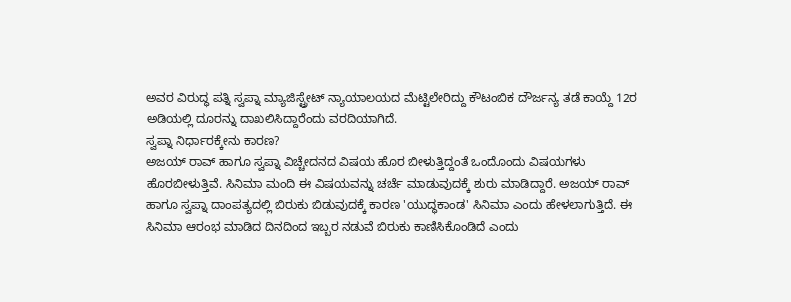ಅವರ ವಿರುದ್ಧ ಪತ್ನಿ ಸ್ವಪ್ನಾ ಮ್ಯಾಜಿಸ್ಟ್ರೇಟ್ ನ್ಯಾಯಾಲಯದ ಮೆಟ್ಟಿಲೇರಿದ್ದು ಕೌಟಂಬಿಕ ದೌರ್ಜನ್ಯ ತಡೆ ಕಾಯ್ದೆ 12ರ ಅಡಿಯಲ್ಲಿ ದೂರನ್ನು ದಾಖಲಿಸಿದ್ದಾರೆಂದು ವರದಿಯಾಗಿದೆ.
ಸ್ವಪ್ನಾ ನಿರ್ಧಾರಕ್ಕೇನು ಕಾರಣ?
ಅಜಯ್ ರಾವ್ ಹಾಗೂ ಸ್ವಪ್ನಾ ವಿಚ್ಚೇದನದ ವಿಷಯ ಹೊರ ಬೀಳುತ್ತಿದ್ದಂತೆ ಒಂದೊಂದು ವಿಷಯಗಳು ಹೊರಬೀಳುತ್ತಿವೆ. ಸಿನಿಮಾ ಮಂದಿ ಈ ವಿಷಯವನ್ನು ಚರ್ಚೆ ಮಾಡುವುದಕ್ಕೆ ಶುರು ಮಾಡಿದ್ದಾರೆ. ಅಜಯ್ ರಾವ್ ಹಾಗೂ ಸ್ವಪ್ನಾ ದಾಂಪತ್ಯದಲ್ಲಿ ಬಿರುಕು ಬಿಡುವುದಕ್ಕೆ ಕಾರಣ 'ಯುದ್ಧಕಾಂಡ' ಸಿನಿಮಾ ಎಂದು ಹೇಳಲಾಗುತ್ತಿದೆ. ಈ ಸಿನಿಮಾ ಆರಂಭ ಮಾಡಿದ ದಿನದಿಂದ ಇಬ್ಬರ ನಡುವೆ ಬಿರುಕು ಕಾಣಿಸಿಕೊಂಡಿದೆ ಎಂದು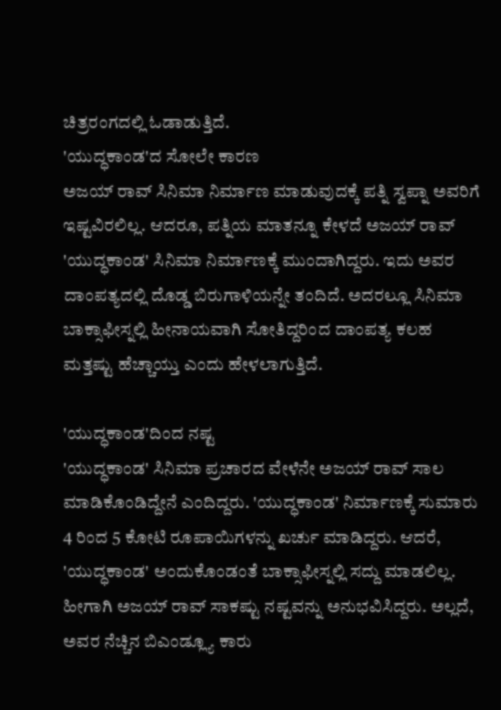ಚಿತ್ರರಂಗದಲ್ಲಿ ಓಡಾಡುತ್ತಿದೆ.
'ಯುದ್ಧಕಾಂಡ'ದ ಸೋಲೇ ಕಾರಣ
ಅಜಯ್ ರಾವ್ ಸಿನಿಮಾ ನಿರ್ಮಾಣ ಮಾಡುವುದಕ್ಕೆ ಪತ್ನಿ ಸ್ವಪ್ನಾ ಅವರಿಗೆ ಇಷ್ಟವಿರಲಿಲ್ಲ. ಆದರೂ, ಪತ್ನಿಯ ಮಾತನ್ನೂ ಕೇಳದೆ ಅಜಯ್ ರಾವ್ 'ಯುದ್ಧಕಾಂಡ' ಸಿನಿಮಾ ನಿರ್ಮಾಣಕ್ಕೆ ಮುಂದಾಗಿದ್ದರು. ಇದು ಅವರ ದಾಂಪತ್ಯದಲ್ಲಿ ದೊಡ್ಡ ಬಿರುಗಾಳಿಯನ್ನೇ ತಂದಿದೆ. ಅದರಲ್ಲೂ ಸಿನಿಮಾ ಬಾಕ್ಸಾಫೀಸ್ನಲ್ಲಿ ಹೀನಾಯವಾಗಿ ಸೋತಿದ್ದರಿಂದ ದಾಂಪತ್ಯ ಕಲಹ ಮತ್ತಷ್ಟು ಹೆಚ್ಚಾಯ್ತು ಎಂದು ಹೇಳಲಾಗುತ್ತಿದೆ.

'ಯುದ್ಧಕಾಂಡ'ದಿಂದ ನಷ್ಟ
'ಯುದ್ಧಕಾಂಡ' ಸಿನಿಮಾ ಪ್ರಚಾರದ ವೇಳೆನೇ ಅಜಯ್ ರಾವ್ ಸಾಲ ಮಾಡಿಕೊಂಡಿದ್ದೇನೆ ಎಂದಿದ್ದರು. 'ಯುದ್ಧಕಾಂಡ' ನಿರ್ಮಾಣಕ್ಕೆ ಸುಮಾರು 4 ರಿಂದ 5 ಕೋಟಿ ರೂಪಾಯಿಗಳನ್ನು ಖರ್ಚು ಮಾಡಿದ್ದರು. ಆದರೆ, 'ಯುದ್ಧಕಾಂಡ' ಅಂದುಕೊಂಡಂತೆ ಬಾಕ್ಸಾಫೀಸ್ನಲ್ಲಿ ಸದ್ದು ಮಾಡಲಿಲ್ಲ. ಹೀಗಾಗಿ ಅಜಯ್ ರಾವ್ ಸಾಕಷ್ಟು ನಷ್ಟವನ್ನು ಅನುಭವಿಸಿದ್ದರು. ಅಲ್ಲದೆ, ಅವರ ನೆಚ್ಚಿನ ಬಿಎಂಡ್ಲ್ಯೂ ಕಾರು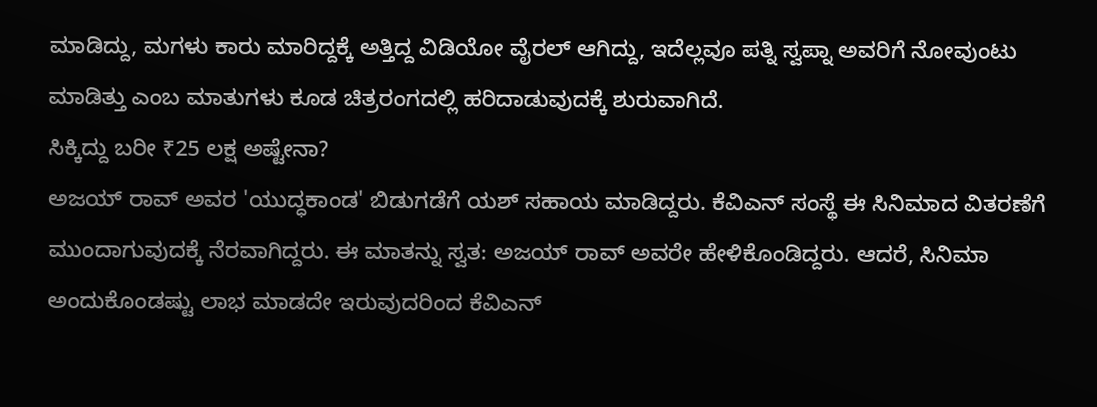ಮಾಡಿದ್ದು, ಮಗಳು ಕಾರು ಮಾರಿದ್ದಕ್ಕೆ ಅತ್ತಿದ್ದ ವಿಡಿಯೋ ವೈರಲ್ ಆಗಿದ್ದು, ಇದೆಲ್ಲವೂ ಪತ್ನಿ ಸ್ವಪ್ನಾ ಅವರಿಗೆ ನೋವುಂಟು ಮಾಡಿತ್ತು ಎಂಬ ಮಾತುಗಳು ಕೂಡ ಚಿತ್ರರಂಗದಲ್ಲಿ ಹರಿದಾಡುವುದಕ್ಕೆ ಶುರುವಾಗಿದೆ.
ಸಿಕ್ಕಿದ್ದು ಬರೀ ₹25 ಲಕ್ಷ ಅಷ್ಟೇನಾ?
ಅಜಯ್ ರಾವ್ ಅವರ 'ಯುದ್ಧಕಾಂಡ' ಬಿಡುಗಡೆಗೆ ಯಶ್ ಸಹಾಯ ಮಾಡಿದ್ದರು. ಕೆವಿಎನ್ ಸಂಸ್ಥೆ ಈ ಸಿನಿಮಾದ ವಿತರಣೆಗೆ ಮುಂದಾಗುವುದಕ್ಕೆ ನೆರವಾಗಿದ್ದರು. ಈ ಮಾತನ್ನು ಸ್ವತ: ಅಜಯ್ ರಾವ್ ಅವರೇ ಹೇಳಿಕೊಂಡಿದ್ದರು. ಆದರೆ, ಸಿನಿಮಾ ಅಂದುಕೊಂಡಷ್ಟು ಲಾಭ ಮಾಡದೇ ಇರುವುದರಿಂದ ಕೆವಿಎನ್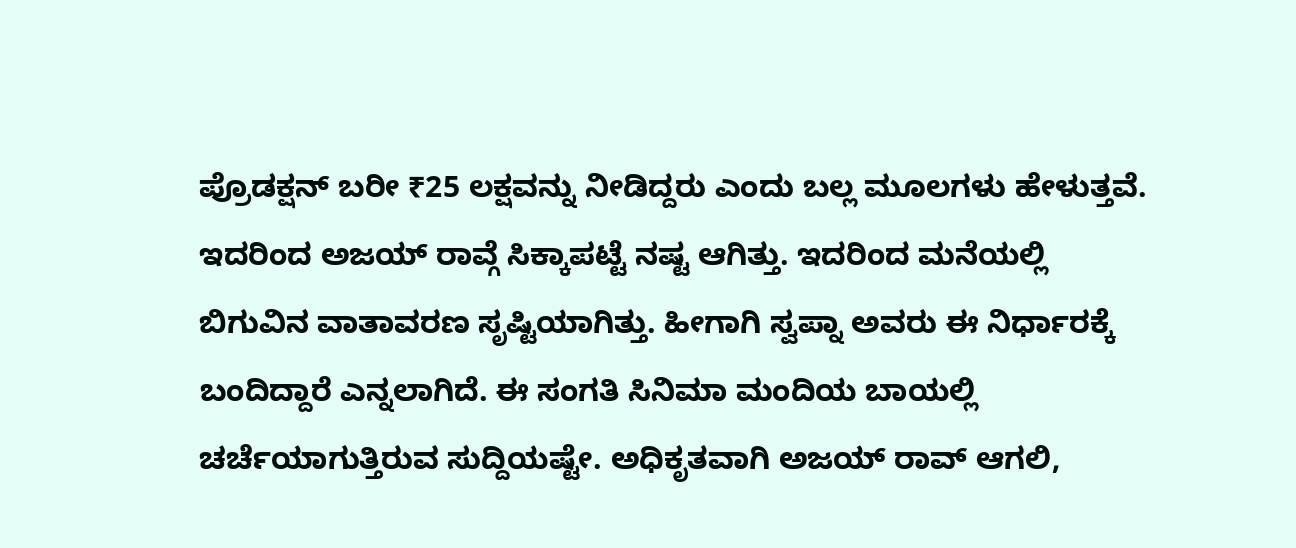ಪ್ರೊಡಕ್ಷನ್ ಬರೀ ₹25 ಲಕ್ಷವನ್ನು ನೀಡಿದ್ದರು ಎಂದು ಬಲ್ಲ ಮೂಲಗಳು ಹೇಳುತ್ತವೆ. ಇದರಿಂದ ಅಜಯ್ ರಾವ್ಗೆ ಸಿಕ್ಕಾಪಟ್ಟೆ ನಷ್ಟ ಆಗಿತ್ತು. ಇದರಿಂದ ಮನೆಯಲ್ಲಿ ಬಿಗುವಿನ ವಾತಾವರಣ ಸೃಷ್ಟಿಯಾಗಿತ್ತು. ಹೀಗಾಗಿ ಸ್ವಪ್ನಾ ಅವರು ಈ ನಿರ್ಧಾರಕ್ಕೆ ಬಂದಿದ್ದಾರೆ ಎನ್ನಲಾಗಿದೆ. ಈ ಸಂಗತಿ ಸಿನಿಮಾ ಮಂದಿಯ ಬಾಯಲ್ಲಿ ಚರ್ಚೆಯಾಗುತ್ತಿರುವ ಸುದ್ದಿಯಷ್ಟೇ. ಅಧಿಕೃತವಾಗಿ ಅಜಯ್ ರಾವ್ ಆಗಲಿ,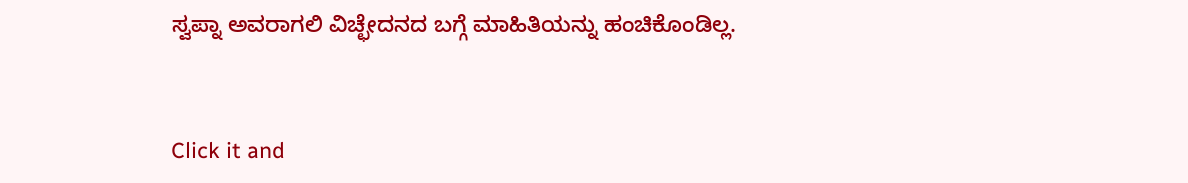ಸ್ವಪ್ನಾ ಅವರಾಗಲಿ ವಿಚ್ಛೇದನದ ಬಗ್ಗೆ ಮಾಹಿತಿಯನ್ನು ಹಂಚಿಕೊಂಡಿಲ್ಲ.


Click it and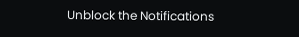Unblock the Notifications